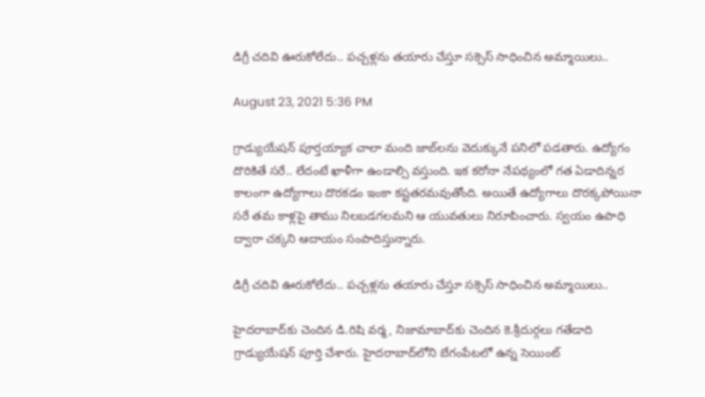డిగ్రీ చ‌దివి ఊరుకోలేదు.. ప‌చ్చ‌ళ్ల‌ను త‌యారు చేస్తూ స‌క్సెస్ సాధించిన అమ్మాయిలు..

August 23, 2021 5:36 PM

గ్రాడ్యుయేష‌న్ పూర్త‌య్యాక చాలా మంది జాబ్‌ల‌ను వెదుక్కునే ప‌నిలో ప‌డ‌తారు. ఉద్యోగం దొరికితే స‌రే.. లేదంటే ఖాళీగా ఉండాల్సి వ‌స్తుంది. ఇక క‌రోనా నేప‌థ్యంలో గ‌త ఏడాదిన్న‌ర కాలంగా ఉద్యోగాలు దొర‌క‌డం ఇంకా క‌ష్ట‌త‌ర‌మ‌వుతోంది. అయితే ఉద్యోగాలు దొరక్క‌పోయినా స‌రే త‌మ కాళ్ల‌పై తాము నిల‌బ‌డ‌గ‌ల‌మ‌ని ఆ యువ‌తులు నిరూపించారు. స్వ‌యం ఉపాధి ద్వారా చ‌క్క‌ని ఆదాయం సంపాదిస్తున్నారు.

డిగ్రీ చ‌దివి ఊరుకోలేదు.. ప‌చ్చ‌ళ్ల‌ను త‌యారు చేస్తూ స‌క్సెస్ సాధించిన అమ్మాయిలు..

హైద‌రాబాద్‌కు చెందిన డి.రిషి వ‌ర్మ‌, నిజామాబాద్‌కు చెందిన కె.శ్రీ‌దుర్గ‌లు గ‌తేడాది గ్రాడ్యుయేష‌న్ పూర్తి చేశారు. హైద‌రాబాద్‌లోని బేగంపేట‌లో ఉన్న సెయింట్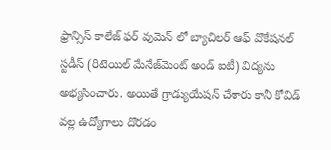ఫ్రాన్సిస్ కాలేజ్ ఫ‌ర్ వుమెన్ లో బ్యాచిల‌ర్ ఆఫ్ వొకేష‌న‌ల్ స్ట‌డీస్ (రిటెయిల్ మేనేజ్‌మెంట్ అండ్ ఐటీ) విద్య‌ను అభ్య‌సించారు. అయితే గ్రాడ్యుయేష‌న్ చేశారు కానీ కోవిడ్ వ‌ల్ల ఉద్యోగాలు దొర‌డం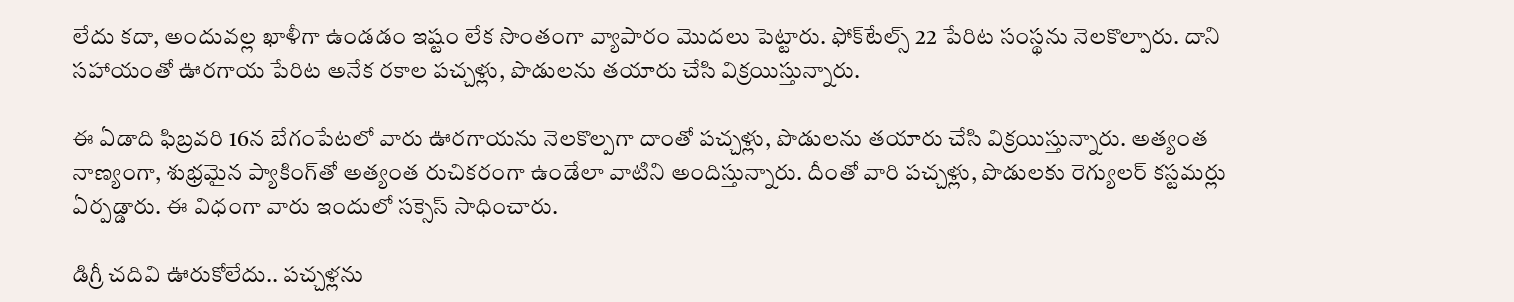లేదు క‌దా, అందువ‌ల్ల ఖాళీగా ఉండ‌డం ఇష్టం లేక సొంతంగా వ్యాపారం మొద‌లు పెట్టారు. ఫోక్‌టేల్స్ 22 పేరిట సంస్థ‌ను నెల‌కొల్పారు. దాని స‌హాయంతో ఊర‌గాయ పేరిట అనేక ర‌కాల ప‌చ్చ‌ళ్లు, పొడుల‌ను త‌యారు చేసి విక్ర‌యిస్తున్నారు.

ఈ ఏడాది ఫిబ్ర‌వ‌రి 16న బేగంపేట‌లో వారు ఊర‌గాయ‌ను నెల‌కొల్ప‌గా దాంతో ప‌చ్చ‌ళ్లు, పొడుల‌ను త‌యారు చేసి విక్ర‌యిస్తున్నారు. అత్యంత నాణ్యంగా, శుభ్ర‌మైన ప్యాకింగ్‌తో అత్యంత రుచిక‌రంగా ఉండేలా వాటిని అందిస్తున్నారు. దీంతో వారి ప‌చ్చ‌ళ్లు, పొడుల‌కు రెగ్యుల‌ర్ క‌స్ట‌మ‌ర్లు ఏర్ప‌డ్డారు. ఈ విధంగా వారు ఇందులో స‌క్సెస్ సాధించారు.

డిగ్రీ చ‌దివి ఊరుకోలేదు.. ప‌చ్చ‌ళ్ల‌ను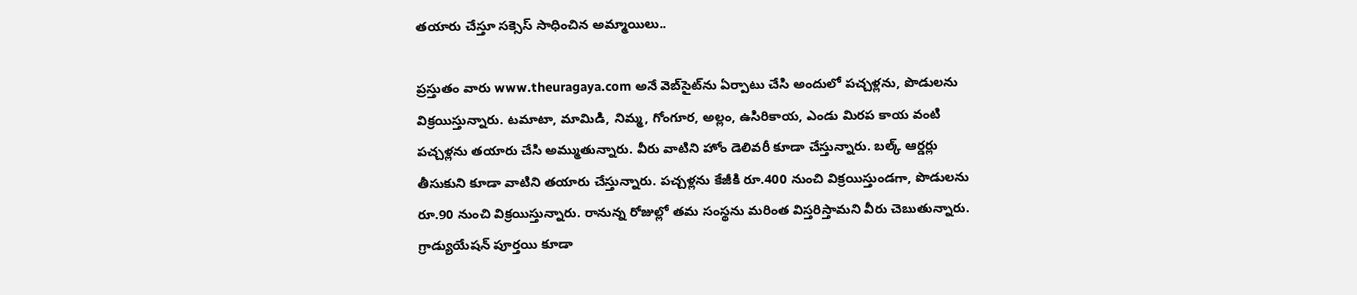త‌యారు చేస్తూ స‌క్సెస్ సాధించిన అమ్మాయిలు..

ప్ర‌స్తుతం వారు www.theuragaya.com అనే వెబ్‌సైట్‌ను ఏర్పాటు చేసి అందులో ప‌చ్చ‌ళ్ల‌ను, పొడుల‌ను విక్ర‌యిస్తున్నారు. ట‌మాటా, మామిడి, నిమ్మ‌, గోంగూర‌, అల్లం, ఉసిరికాయ‌, ఎండు మిర‌ప కాయ వంటి ప‌చ్చ‌ళ్ల‌ను త‌యారు చేసి అమ్ముతున్నారు. వీరు వాటిని హోం డెలివ‌రీ కూడా చేస్తున్నారు. బల్క్ ఆర్డ‌ర్లు తీసుకుని కూడా వాటిని త‌యారు చేస్తున్నారు. ప‌చ్చ‌ళ్ల‌ను కేజీకి రూ.400 నుంచి విక్ర‌యిస్తుండ‌గా, పొడుల‌ను రూ.90 నుంచి విక్ర‌యిస్తున్నారు. రానున్న రోజుల్లో త‌మ సంస్థ‌ను మ‌రింత విస్త‌రిస్తామ‌ని వీరు చెబుతున్నారు. గ్రాడ్యుయేష‌న్ పూర్త‌యి కూడా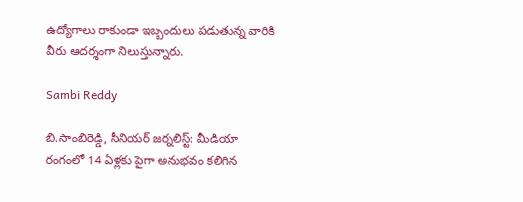ఉద్యోగాలు రాకుండా ఇబ్బందులు ప‌డుతున్న‌ వారికి వీరు ఆద‌ర్శంగా నిలుస్తున్నారు.

Sambi Reddy

బి.సాంబిరెడ్డి, సీనియర్ జర్నలిస్ట్: మీడియా రంగంలో 14 ఏళ్లకు పైగా అనుభవం కలిగిన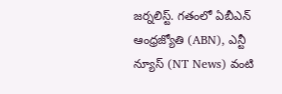జర్నలిస్ట్. గతంలో ఏబీఎన్ ఆంధ్ర‌జ్యోతి (ABN), ఎన్టీ న్యూస్ (NT News) వంటి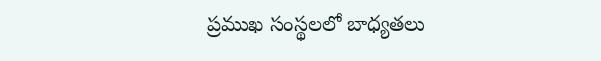ప్రముఖ సంస్థలలో బాధ్యతలు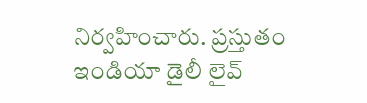నిర్వహించారు. ప్రస్తుతం ఇండియా డైలీ లైవ్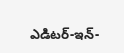ఎడిటర్-ఇన్-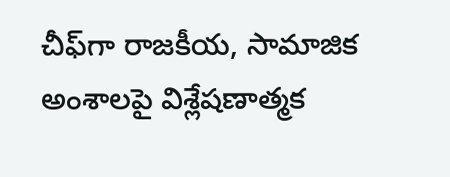చీఫ్‌గా రాజకీయ, సామాజిక అంశాలపై విశ్లేషణాత్మక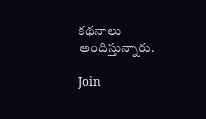కథనాలు అందిస్తున్నారు.

Join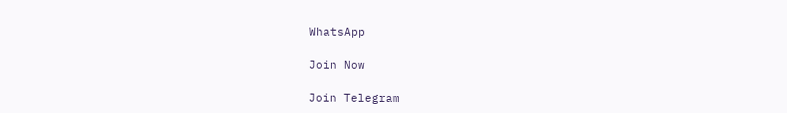WhatsApp

Join Now

Join Telegram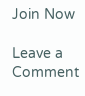Join Now

Leave a Comment